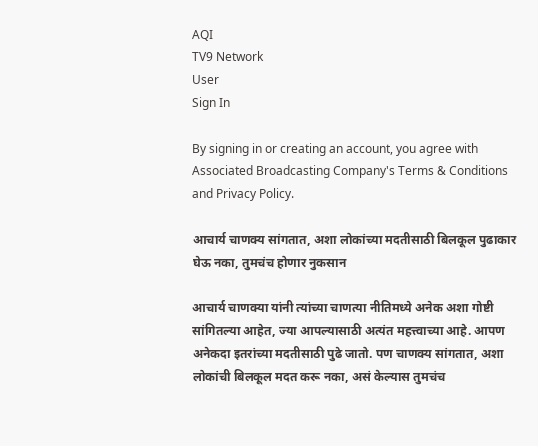AQI
TV9 Network
User
Sign In

By signing in or creating an account, you agree with Associated Broadcasting Company's Terms & Conditions and Privacy Policy.

आचार्य चाणक्य सांगतात, अशा लोकांच्या मदतीसाठी बिलकूल पुढाकार घेऊ नका, तुमचंच होणार नुकसान

आचार्य चाणक्या यांनी त्यांच्या चाणत्या नीतिमध्ये अनेक अशा गोष्टी सांगितल्या आहेत, ज्या आपल्यासाठी अत्यंत महत्त्वाच्या आहे. आपण अनेकदा इतरांच्या मदतीसाठी पुढे जातो. पण चाणक्य सांगतात, अशा लोकांची बिलकूल मदत करू नका, असं केल्यास तुमचंच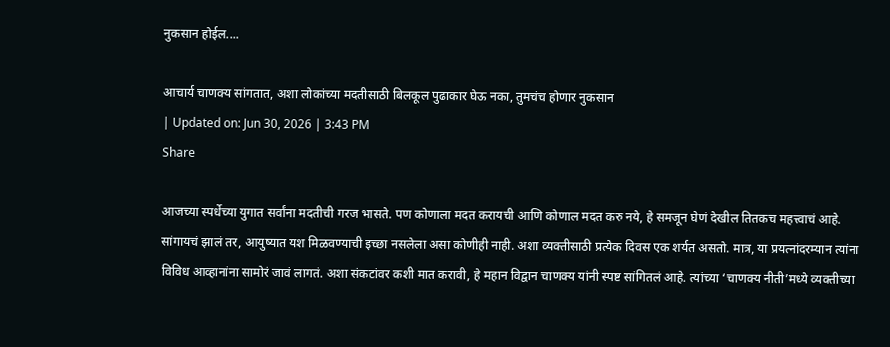नुकसान होईल....

आचार्य चाणक्य सांगतात, अशा लोकांच्या मदतीसाठी बिलकूल पुढाकार घेऊ नका, तुमचंच होणार नुकसान
| Updated on: Jun 30, 2026 | 3:43 PM
Share

आजच्या स्पर्धेच्या युगात सर्वांना मदतीची गरज भासते. पण कोणाला मदत करायची आणि कोणाल मदत करु नये, हे समजून घेणं देखील तितकच महत्त्वाचं आहे. सांगायचं झालं तर, आयुष्यात यश मिळवण्याची इच्छा नसलेला असा कोणीही नाही. अशा व्यक्तीसाठी प्रत्येक दिवस एक शर्यत असतो. मात्र, या प्रयत्नांदरम्यान त्यांना विविध आव्हानांना सामोरं जावं लागतं. अशा संकटांवर कशी मात करावी, हे महान विद्वान चाणक्य यांनी स्पष्ट सांगितलं आहे. त्यांच्या ‘चाणक्य नीती’मध्ये व्यक्तीच्या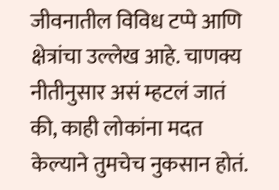जीवनातील विविध टप्पे आणि क्षेत्रांचा उल्लेख आहे. चाणक्य नीतीनुसार असं म्हटलं जातं की, काही लोकांना मदत केल्याने तुमचेच नुकसान होतं.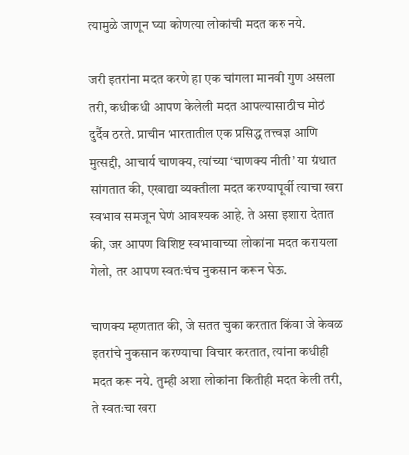त्यामुळे जाणून घ्या कोणत्या लोकांची मदत करु नये.

जरी इतरांना मदत करणे हा एक चांगला मानवी गुण असला तरी, कधीकधी आपण केलेली मदत आपल्यासाठीच मोठं दुर्दैव ठरते. प्राचीन भारतातील एक प्रसिद्ध तत्त्वज्ञ आणि मुत्सद्दी, आचार्य चाणक्य, त्यांच्या ‘चाणक्य नीती’ या ग्रंथात सांगतात की, एखाद्या व्यक्तीला मदत करण्यापूर्वी त्याचा खरा स्वभाव समजून घेणं आवश्यक आहे. ते असा इशारा देतात की, जर आपण विशिष्ट स्वभावाच्या लोकांना मदत करायला गेलो, तर आपण स्वतःचंच नुकसान करून घेऊ.

चाणक्य म्हणतात की, जे सतत चुका करतात किंवा जे केवळ इतरांचे नुकसान करण्याचा विचार करतात, त्यांना कधीही मदत करू नये. तुम्ही अशा लोकांना कितीही मदत केली तरी, ते स्वतःचा खरा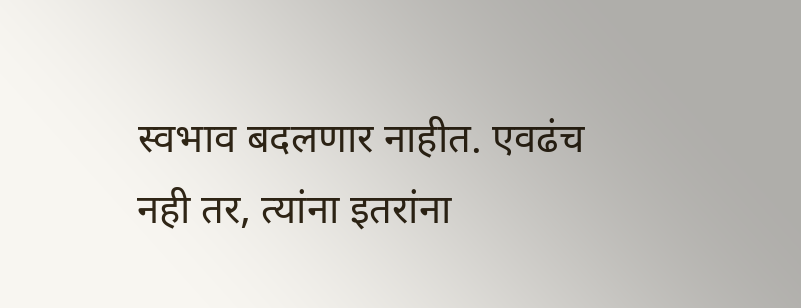स्वभाव बदलणार नाहीत. एवढंच नही तर, त्यांना इतरांना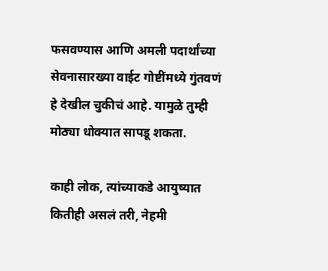फसवण्यास आणि अमली पदार्थांच्या सेवनासारख्या वाईट गोष्टींमध्ये गुंतवणं हे देखील चुकीचं आहे. यामुळे तुम्ही मोठ्या धोक्यात सापडू शकता.

काही लोक, त्यांच्याकडे आयुष्यात कितीही असलं तरी, नेहमी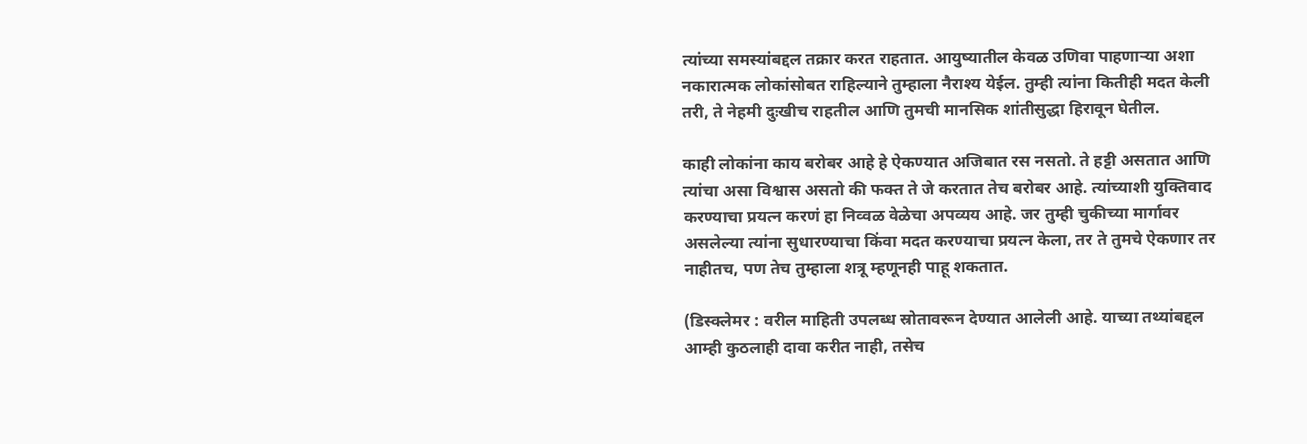त्यांच्या समस्यांबद्दल तक्रार करत राहतात. आयुष्यातील केवळ उणिवा पाहणाऱ्या अशा नकारात्मक लोकांसोबत राहिल्याने तुम्हाला नैराश्य येईल. तुम्ही त्यांना कितीही मदत केली तरी, ते नेहमी दुःखीच राहतील आणि तुमची मानसिक शांतीसुद्धा हिरावून घेतील.

काही लोकांना काय बरोबर आहे हे ऐकण्यात अजिबात रस नसतो. ते हट्टी असतात आणि त्यांचा असा विश्वास असतो की फक्त ते जे करतात तेच बरोबर आहे. त्यांच्याशी युक्तिवाद करण्याचा प्रयत्न करणं हा निव्वळ वेळेचा अपव्यय आहे. जर तुम्ही चुकीच्या मार्गावर असलेल्या त्यांना सुधारण्याचा किंवा मदत करण्याचा प्रयत्न केला, तर ते तुमचे ऐकणार तर नाहीतच, पण तेच तुम्हाला शत्रू म्हणूनही पाहू शकतात.

(डिस्क्लेमर : वरील माहिती उपलब्ध स्रोतावरून देण्यात आलेली आहे. याच्या तथ्यांबद्दल आम्ही कुठलाही दावा करीत नाही, तसेच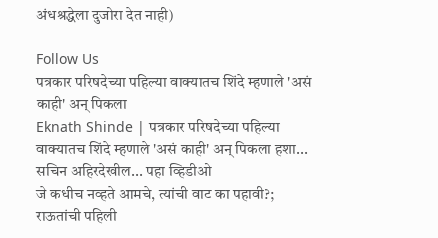अंधश्रद्धेला दुजोरा देत नाही)

Follow Us
पत्रकार परिषदेच्या पहिल्या वाक्यातच शिंदे म्हणाले 'असं काही' अन् पिकला
Eknath Shinde | पत्रकार परिषदेच्या पहिल्या वाक्यातच शिंदे म्हणाले 'असं काही' अन् पिकला हशा... सचिन अहिरदेखील... पहा व्हिडीओ
जे कधीच नव्हते आमचे, त्यांची वाट का पहावी?; राऊतांची पहिली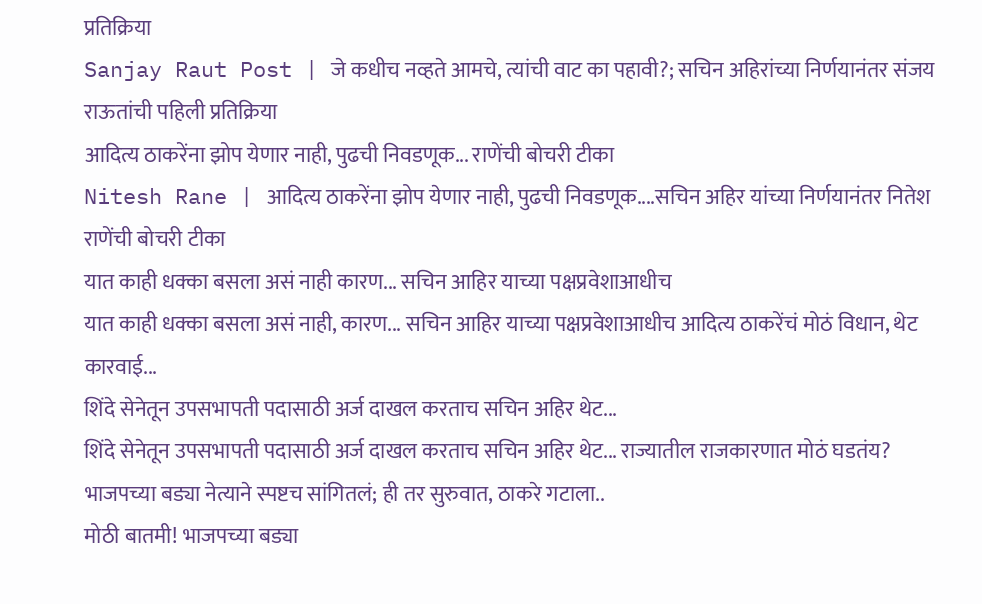प्रतिक्रिया
Sanjay Raut Post | जे कधीच नव्हते आमचे, त्यांची वाट का पहावी?; सचिन अहिरांच्या निर्णयानंतर संजय राऊतांची पहिली प्रतिक्रिया
आदित्य ठाकरेंना झोप येणार नाही, पुढची निवडणूक... राणेंची बोचरी टीका
Nitesh Rane | आदित्य ठाकरेंना झोप येणार नाही, पुढची निवडणूक....सचिन अहिर यांच्या निर्णयानंतर नितेश राणेंची बोचरी टीका
यात काही धक्का बसला असं नाही कारण... सचिन आहिर याच्या पक्षप्रवेशाआधीच
यात काही धक्का बसला असं नाही, कारण... सचिन आहिर याच्या पक्षप्रवेशाआधीच आदित्य ठाकरेंचं मोठं विधान, थेट कारवाई...
शिंदे सेनेतून उपसभापती पदासाठी अर्ज दाखल करताच सचिन अहिर थेट...
शिंदे सेनेतून उपसभापती पदासाठी अर्ज दाखल करताच सचिन अहिर थेट... राज्यातील राजकारणात मोठं घडतंय?
भाजपच्या बड्या नेत्याने स्पष्टच सांगितलं; ही तर सुरुवात, ठाकरे गटाला..
मोठी बातमी! भाजपच्या बड्या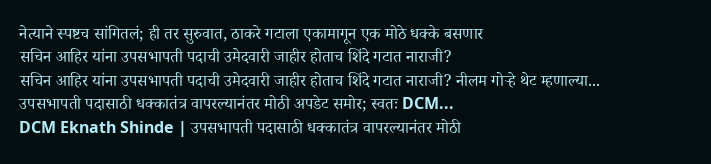नेत्याने स्पष्टच सांगितलं; ही तर सुरुवात, ठाकरे गटाला एकामागून एक मोठे धक्के बसणार
सचिन आहिर यांना उपसभापती पदाची उमेदवारी जाहीर होताच शिंदे गटात नाराजी?
सचिन आहिर यांना उपसभापती पदाची उमेदवारी जाहीर होताच शिंदे गटात नाराजी? नीलम गोऱ्हे थेट म्हणाल्या...
उपसभापती पदासाठी धक्कातंत्र वापरल्यानंतर मोठी अपडेट समोर; स्वतः DCM...
DCM Eknath Shinde | उपसभापती पदासाठी धक्कातंत्र वापरल्यानंतर मोठी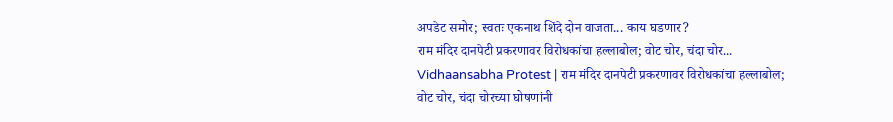अपडेट समोर; स्वतः एकनाथ शिंदे दोन वाजता... काय घडणार?
राम मंदिर दानपेटी प्रकरणावर विरोधकांचा हल्लाबोल; वोट चोर, चंदा चोर...
Vidhaansabha Protest | राम मंदिर दानपेटी प्रकरणावर विरोधकांचा हल्लाबोल; वोट चोर, चंदा चोरच्या घोषणांनी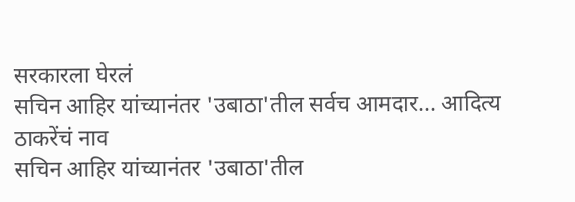सरकारला घेरलं
सचिन आहिर यांच्यानंतर 'उबाठा'तील सर्वच आमदार... आदित्य ठाकरेंचं नाव
सचिन आहिर यांच्यानंतर 'उबाठा'तील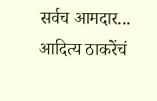सर्वच आमदार... आदित्य ठाकरेंचं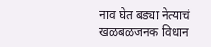नाव घेत बड्या नेत्याचं खळबळजनक विधान